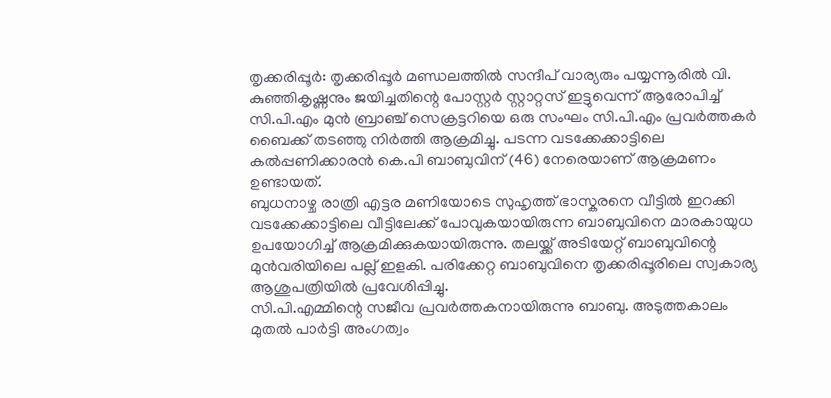തൃക്കരിപ്പൂർ: തൃക്കരിപ്പൂർ മണ്ഡലത്തിൽ സന്ദീപ് വാര്യരും പയ്യന്നൂരിൽ വി. കുഞ്ഞികൃഷ്ണനും ജയിച്ചതിന്റെ പോസ്റ്റർ സ്റ്റാറ്റസ് ഇട്ടുവെന്ന് ആരോപിച്ച് സി.പി.എം മുൻ ബ്രാഞ്ച് സെക്രട്ടറിയെ ഒരു സംഘം സി.പി.എം പ്രവർത്തകർ ബൈക്ക് തടഞ്ഞു നിർത്തി ആക്രമിച്ചു. പടന്ന വടക്കേക്കാട്ടിലെ കൽപ്പണിക്കാരൻ കെ.പി ബാബുവിന് (46) നേരെയാണ് ആക്രമണം ഉണ്ടായത്.
ബുധനാഴ്ച രാത്രി എട്ടര മണിയോടെ സുഹൃത്ത് ഭാസ്കരനെ വീട്ടിൽ ഇറക്കി വടക്കേക്കാട്ടിലെ വീട്ടിലേക്ക് പോവുകയായിരുന്ന ബാബുവിനെ മാരകായുധ ഉപയോഗിച്ച് ആക്രമിക്കുകയായിരുന്നു. തലയ്ക്ക് അടിയേറ്റ് ബാബുവിന്റെ മുൻവരിയിലെ പല്ല് ഇളകി. പരിക്കേറ്റ ബാബുവിനെ തൃക്കരിപ്പൂരിലെ സ്വകാര്യ ആശുപത്രിയിൽ പ്രവേശിപ്പിച്ചു.
സി.പി.എമ്മിന്റെ സജീവ പ്രവർത്തകനായിരുന്നു ബാബു. അടുത്തകാലം മുതൽ പാർട്ടി അംഗത്വം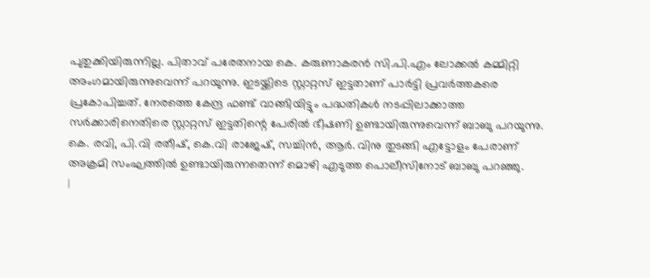പുതുക്കിയിരുന്നില്ല. പിതാവ് പരേതനായ കെ. കരുണാകരൻ സി.പി.എം ലോക്കൽ കമ്മിറ്റി അംഗമായിരുന്നുവെന്ന് പറയുന്നു. ഇടയ്ക്കിടെ സ്റ്റാറ്റസ് ഇട്ടതാണ് പാർട്ടി പ്രവർത്തകരെ പ്രകോപിച്ചത്. നേരത്തെ കേന്ദ്ര ഫണ്ട് വാങ്ങിയിട്ടും പദ്ധതികൾ നടപ്പിലാക്കാത്ത സർക്കാരിനെതിരെ സ്റ്റാറ്റസ് ഇട്ടതിന്റെ പേരിൽ ഭീഷണി ഉണ്ടായിരുന്നുവെന്ന് ബാബു പറയുന്നു. കെ. രവി, പി.വി രതീഷ്, കെ.വി രാജേഷ്, സച്ചിൻ, ആർ. വിനു തുടങ്ങി എട്ടോളം പേരാണ് അക്രമി സംഘത്തിൽ ഉണ്ടായിരുന്നതെന്ന് മൊഴി എടുത്ത പൊലീസിനോട് ബാബു പറഞ്ഞു.
|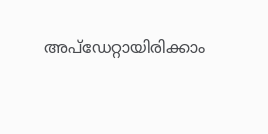അപ്ഡേറ്റായിരിക്കാം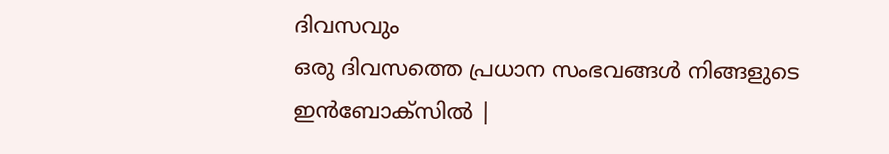ദിവസവും
ഒരു ദിവസത്തെ പ്രധാന സംഭവങ്ങൾ നിങ്ങളുടെ ഇൻബോക്സിൽ |